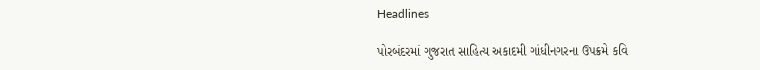Headlines

પોરબંદરમાં ગુજરાત સાહિત્ય અકાદમી ગાંધીનગરના ઉપક્રમે કવિ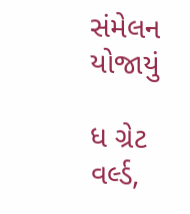સંમેલન યોજાયું

ધ ગ્રેટ વર્લ્ડ,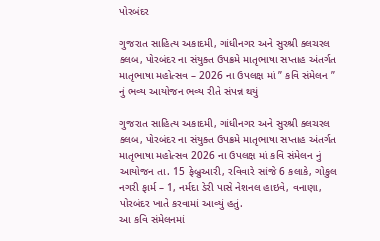પોરબંદર

ગુજરાત સાહિત્ય અકાદમી, ગાંધીનગર અને સુરશ્રી ક્લચરલ ક્લબ, પોરબંદર ના સંયુક્ત ઉપક્રમે માતૃભાષા સપ્તાહ અંતર્ગત માતૃભાષા મહોત્સવ – 2026 ના ઉપલક્ષ માં ” કવિ સંમેલન ” નું ભવ્ય આયોજન ભવ્ય રીતે સંપન્ન થયું

ગુજરાત સાહિત્ય અકાદમી, ગાંધીનગર અને સુરશ્રી ક્લચરલ ક્લબ, પોરબંદર ના સંયુક્ત ઉપક્રમે માતૃભાષા સપ્તાહ અંતર્ગત માતૃભાષા મહોત્સવ 2026 ના ઉપલક્ષ માં કવિ સંમેલન નું આયોજન તા. 15 ફેબ્રુઆરી, રવિવારે સાંજે 6 કલાકે, ગોકુલ નગરી ફાર્મ – 1, નર્મદા ડેરી પાસે નેશનલ હાઇવે, વનાણા, પોરબંદર ખાતે કરવામાં આવ્યું હતું.
આ કવિ સંમેલનમાં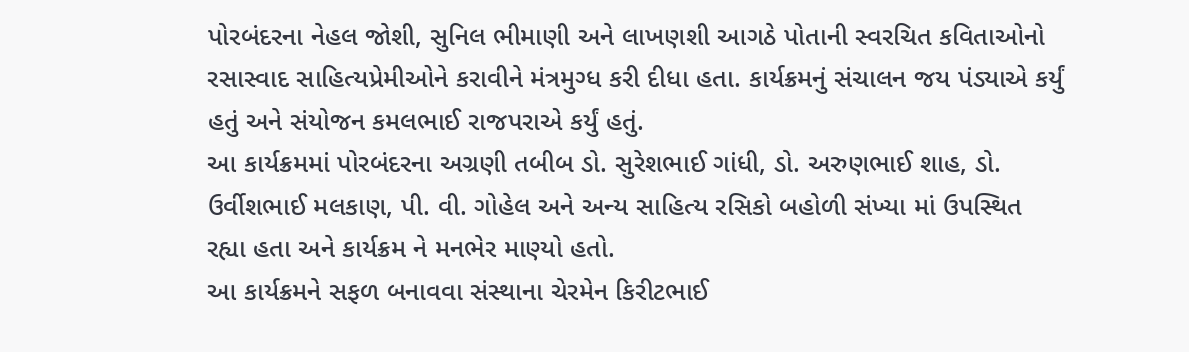પોરબંદરના નેહલ જોશી, સુનિલ ભીમાણી અને લાખણશી આગઠે પોતાની સ્વરચિત કવિતાઓનો રસાસ્વાદ સાહિત્યપ્રેમીઓને કરાવીને મંત્રમુગ્ધ કરી દીધા હતા. કાર્યક્રમનું સંચાલન જય પંડ્યાએ કર્યું હતું અને સંયોજન કમલભાઈ રાજપરાએ કર્યું હતું.
આ કાર્યક્રમમાં પોરબંદરના અગ્રણી તબીબ ડો. સુરેશભાઈ ગાંધી, ડો. અરુણભાઈ શાહ, ડો. ઉર્વીશભાઈ મલકાણ, પી. વી. ગોહેલ અને અન્ય સાહિત્ય રસિકો બહોળી સંખ્યા માં ઉપસ્થિત રહ્યા હતા અને કાર્યક્રમ ને મનભેર માણ્યો હતો.
આ કાર્યક્રમને સફળ બનાવવા સંસ્થાના ચેરમેન કિરીટભાઈ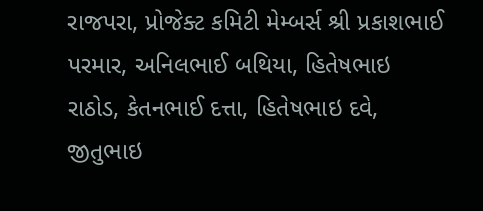રાજપરા, પ્રોજેક્ટ કમિટી મેમ્બર્સ શ્રી પ્રકાશભાઈ પરમાર, અનિલભાઈ બથિયા, હિતેષભાઇ રાઠોડ, કેતનભાઈ દત્તા, હિતેષભાઇ દવે, જીતુભાઇ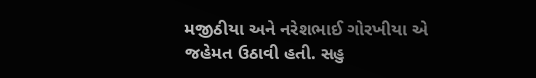મજીઠીયા અને નરેશભાઈ ગોરખીયા એ જહેમત ઉઠાવી હતી. સહુ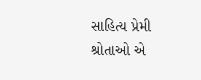સાહિત્ય પ્રેમી શ્રોતાઓ એ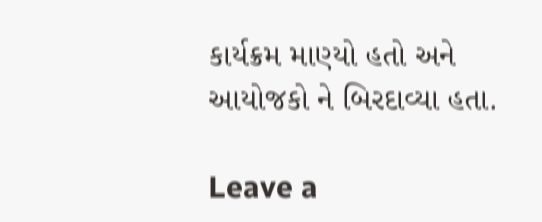કાર્યક્રમ માણ્યો હતો અને આયોજકો ને બિરદાવ્યા હતા.

Leave a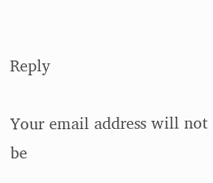Reply

Your email address will not be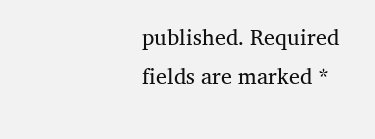published. Required fields are marked *